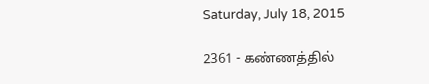Saturday, July 18, 2015

2361 - கண்ணத்தில்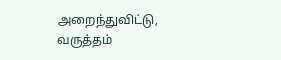அறைந்துவிட்டு, வருத்தம்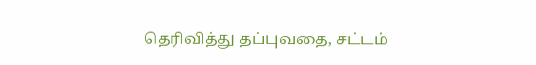தெரிவித்து தப்புவதை, சட்டம்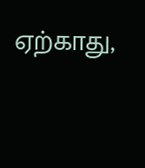ஏற்காது,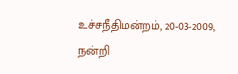உச்சநீதிமன்றம், 20-03-2009, நன்றி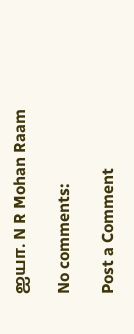ஐயா. N R Mohan Raam

No comments:

Post a Comment